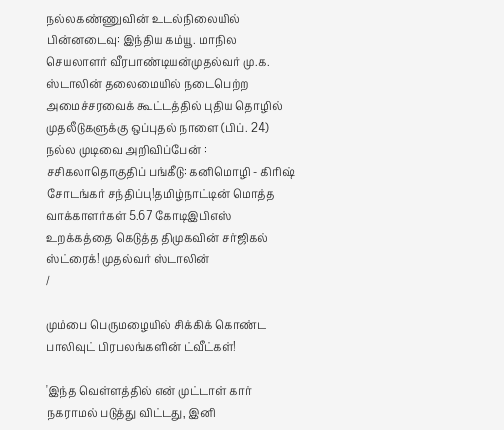நல்லகண்ணுவின் உடல்நிலையில் பின்னடைவு: இந்திய கம்யூ. மாநில செயலாளர் வீரபாண்டியன்முதல்வர் மு.க. ஸ்டாலின் தலைமையில் நடைபெற்ற அமைச்சரவைக் கூட்டத்தில் புதிய தொழில் முதலீடுகளுக்கு ஒப்புதல் நாளை (பிப். 24) நல்ல முடிவை அறிவிப்பேன் : சசிகலாதொகுதிப் பங்கீடு: கனிமொழி - கிரிஷ் சோடங்கர் சந்திப்பு!தமிழ்நாட்டின் மொத்த வாக்காளர்கள் 5.67 கோடிஇபிஎஸ் உறக்கத்தை கெடுத்த திமுகவின் சர்ஜிகல் ஸ்ட்ரைக்! முதல்வர் ஸ்டாலின்
/

மும்பை பெருமழையில் சிக்கிக் கொண்ட பாலிவுட் பிரபலங்களின் ட்வீட்கள்!

'இந்த வெள்ளத்தில் என் முட்டாள் கார் நகராமல் படுத்து விட்டது, இனி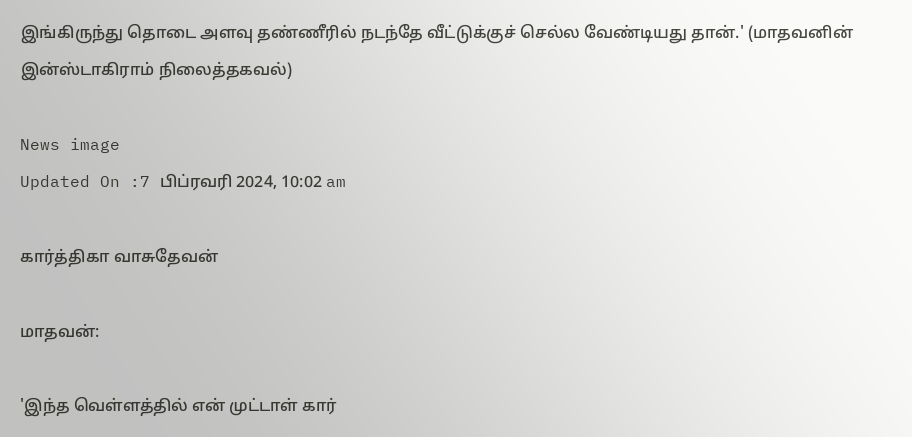இங்கிருந்து தொடை அளவு தண்ணீரில் நடந்தே வீட்டுக்குச் செல்ல வேண்டியது தான்.' (மாதவனின் இன்ஸ்டாகிராம் நிலைத்தகவல்)

News image
Updated On :7 பிப்ரவரி 2024, 10:02 am

கார்த்திகா வாசுதேவன்

மாதவன்:

'இந்த வெள்ளத்தில் என் முட்டாள் கார்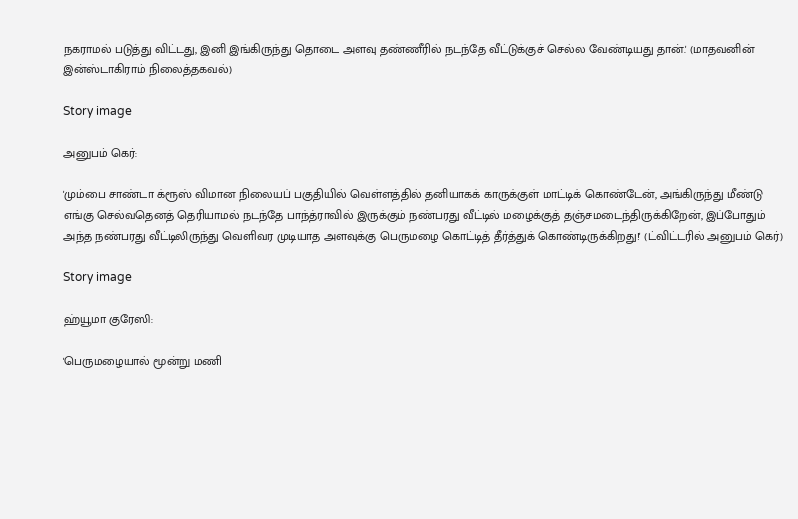நகராமல் படுத்து விட்டது, இனி இங்கிருந்து தொடை அளவு தண்ணீரில் நடந்தே வீட்டுக்குச் செல்ல வேண்டியது தான்.' (மாதவனின் இன்ஸ்டாகிராம் நிலைத்தகவல்)

Story image

அனுபம் கெர்:

'மும்பை சாண்டா க்ரூஸ் விமான நிலையப் பகுதியில் வெள்ளத்தில் தனியாகக் காருக்குள் மாட்டிக் கொண்டேன், அங்கிருந்து மீண்டு எங்கு செல்வதெனத் தெரியாமல் நடந்தே பாந்த்ராவில் இருக்கும் நண்பரது வீட்டில் மழைக்குத் தஞ்சமடைந்திருக்கிறேன், இப்போதும் அந்த நண்பரது வீட்டிலிருந்து வெளிவர முடியாத அளவுக்கு பெருமழை கொட்டித் தீர்த்துக் கொண்டிருக்கிறது!' (ட்விட்டரில் அனுபம் கெர்)

Story image

ஹ்யூமா குரேஸி:

'பெருமழையால் மூன்று மணி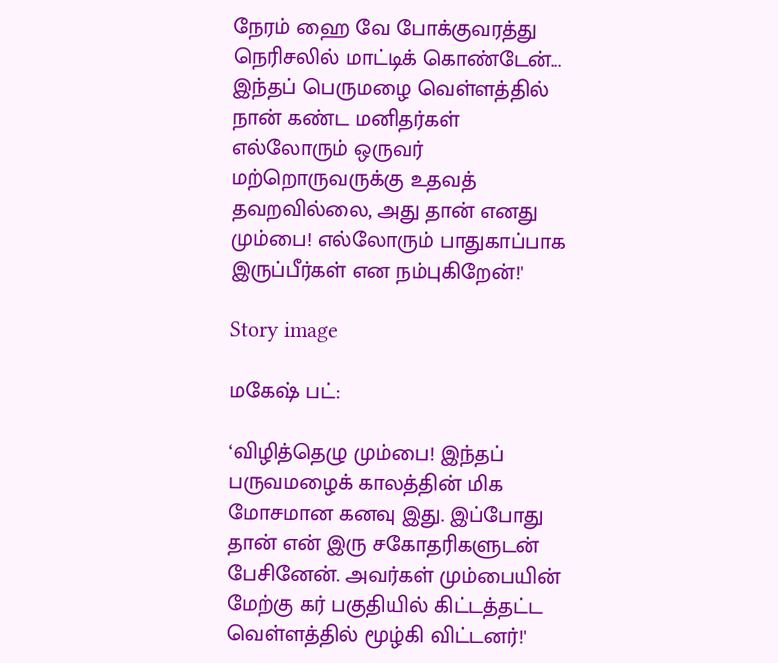நேரம் ஹை வே போக்குவரத்து நெரிசலில் மாட்டிக் கொண்டேன்... இந்தப் பெருமழை வெள்ளத்தில் நான் கண்ட மனிதர்கள் எல்லோரும் ஒருவர் மற்றொருவருக்கு உதவத் தவறவில்லை, அது தான் எனது மும்பை! எல்லோரும் பாதுகாப்பாக இருப்பீர்கள் என நம்புகிறேன்!'

Story image

மகேஷ் பட்:

‘விழித்தெழு மும்பை! இந்தப் பருவமழைக் காலத்தின் மிக மோசமான கனவு இது. இப்போது தான் என் இரு சகோதரிகளுடன் பேசினேன். அவர்கள் மும்பையின் மேற்கு கர் பகுதியில் கிட்டத்தட்ட வெள்ளத்தில் மூழ்கி விட்டனர்!'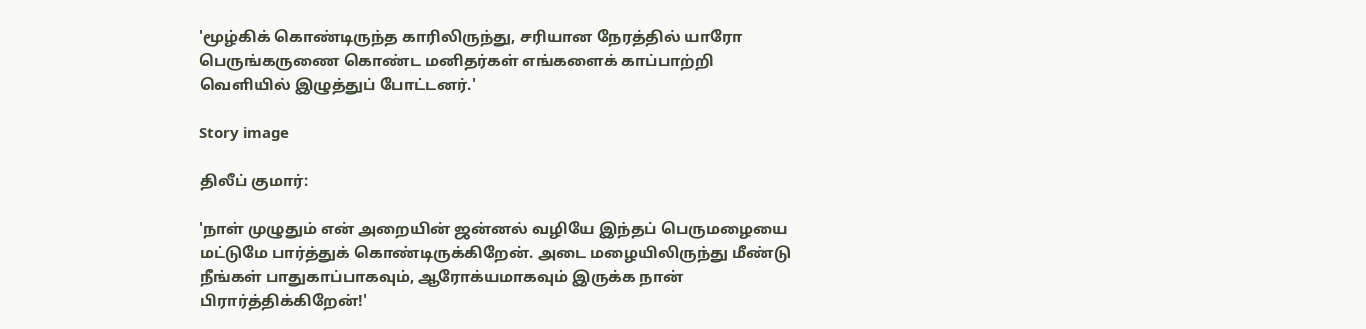'மூழ்கிக் கொண்டிருந்த காரிலிருந்து, சரியான நேரத்தில் யாரோ பெருங்கருணை கொண்ட மனிதர்கள் எங்களைக் காப்பாற்றி வெளியில் இழுத்துப் போட்டனர்.'

Story image

திலீப் குமார்:

'நாள் முழுதும் என் அறையின் ஜன்னல் வழியே இந்தப் பெருமழையை மட்டுமே பார்த்துக் கொண்டிருக்கிறேன். அடை மழையிலிருந்து மீண்டு நீங்கள் பாதுகாப்பாகவும், ஆரோக்யமாகவும் இருக்க நான் பிரார்த்திக்கிறேன்!'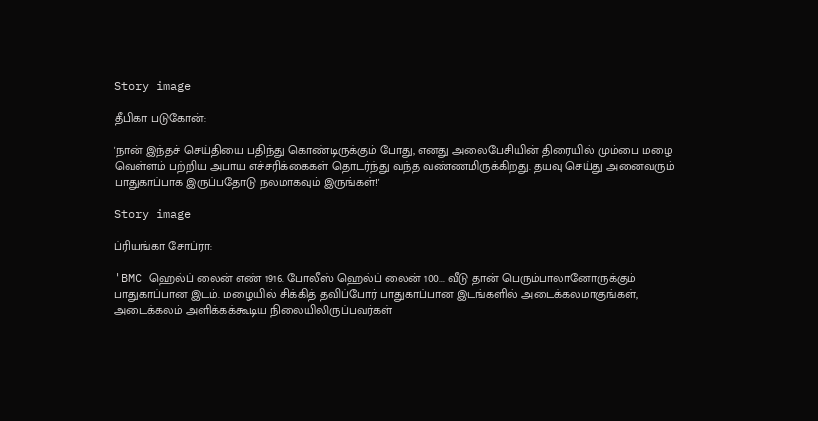Story image

தீபிகா படுகோன்:

'நான் இந்தச் செய்தியை பதிந்து கொண்டிருக்கும் போது, எனது அலைபேசியின் திரையில் மும்பை மழை வெள்ளம் பற்றிய அபாய எச்சரிக்கைகள் தொடர்ந்து வந்த வண்ணமிருக்கிறது. தயவு செய்து அனைவரும் பாதுகாப்பாக இருப்பதோடு நலமாகவும் இருங்கள்!'

Story image

ப்ரியங்கா சோப்ரா:

'BMC ஹெல்ப் லைன் எண் 1916. போலீஸ் ஹெல்ப் லைன் 100... வீடு தான் பெரும்பாலானோருக்கும் பாதுகாப்பான இடம். மழையில் சிக்கித் தவிப்போர் பாதுகாப்பான இடங்களில் அடைக்கலமாகுங்கள், அடைக்கலம் அளிக்கக்கூடிய நிலையிலிருப்பவர்கள்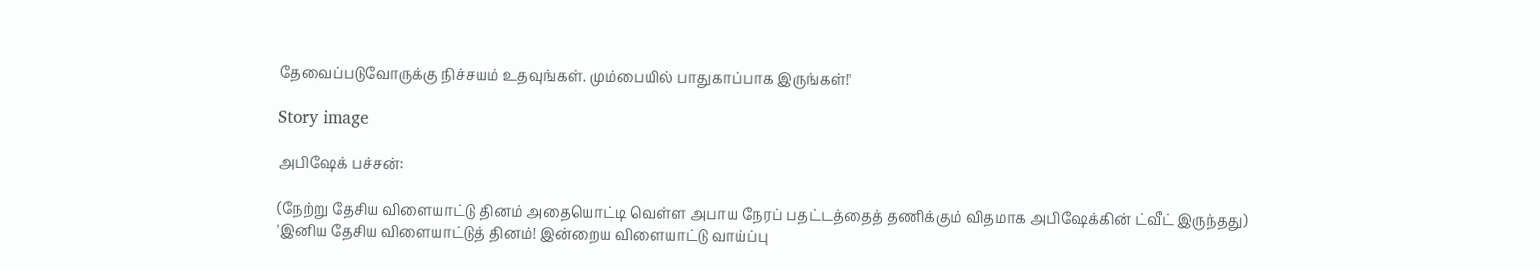தேவைப்படுவோருக்கு நிச்சயம் உதவுங்கள். மும்பையில் பாதுகாப்பாக இருங்கள்!'

Story image

அபிஷேக் பச்சன்:

(நேற்று தேசிய விளையாட்டு தினம் அதையொட்டி வெள்ள அபாய நேரப் பதட்டத்தைத் தணிக்கும் விதமாக அபிஷேக்கின் ட்வீட் இருந்தது)
'இனிய தேசிய விளையாட்டுத் தினம்! இன்றைய விளையாட்டு வாய்ப்பு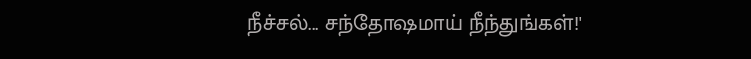நீச்சல்... சந்தோஷமாய் நீந்துங்கள்!'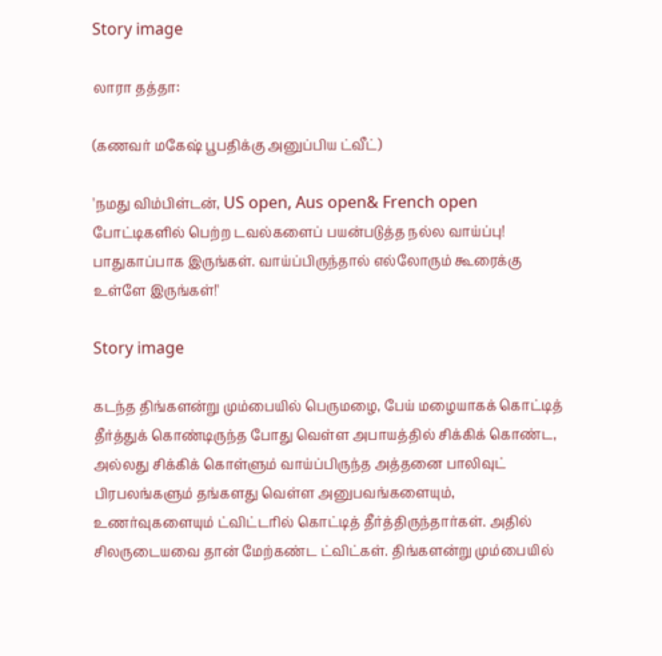Story image

லாரா தத்தா:

(கணவர் மகேஷ் பூபதிக்கு அனுப்பிய ட்வீட்)

'நமது விம்பிள்டன், US open, Aus open& French open போட்டிகளில் பெற்ற டவல்களைப் பயன்படுத்த நல்ல வாய்ப்பு! பாதுகாப்பாக இருங்கள். வாய்ப்பிருந்தால் எல்லோரும் கூரைக்கு உள்ளே இருங்கள்!'

Story image

கடந்த திங்களன்று மும்பையில் பெருமழை, பேய் மழையாகக் கொட்டித் தீர்த்துக் கொண்டிருந்த போது வெள்ள அபாயத்தில் சிக்கிக் கொண்ட, அல்லது சிக்கிக் கொள்ளும் வாய்ப்பிருந்த அத்தனை பாலிவுட் பிரபலங்களும் தங்களது வெள்ள அனுபவங்களையும், உணர்வுகளையும் ட்விட்டரில் கொட்டித் தீர்த்திருந்தார்கள். அதில் சிலருடையவை தான் மேற்கண்ட ட்விட்கள். திங்களன்று மும்பையில்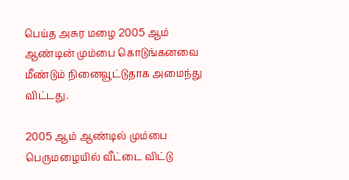பெய்த அசுர மழை 2005 ஆம் ஆண்டின் மும்பை கொடுங்கனவை மீண்டும் நினைவூட்டுதாக அமைந்து விட்டது.

2005 ஆம் ஆண்டில் மும்பை பெருமழையில் வீட்டை விட்டு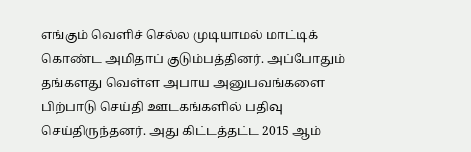எங்கும் வெளிச் செல்ல முடியாமல் மாட்டிக் கொண்ட அமிதாப் குடும்பத்தினர். அப்போதும் தங்களது வெள்ள அபாய அனுபவங்களை பிற்பாடு செய்தி ஊடகங்களில் பதிவு செய்திருந்தனர். அது கிட்டத்தட்ட 2015 ஆம்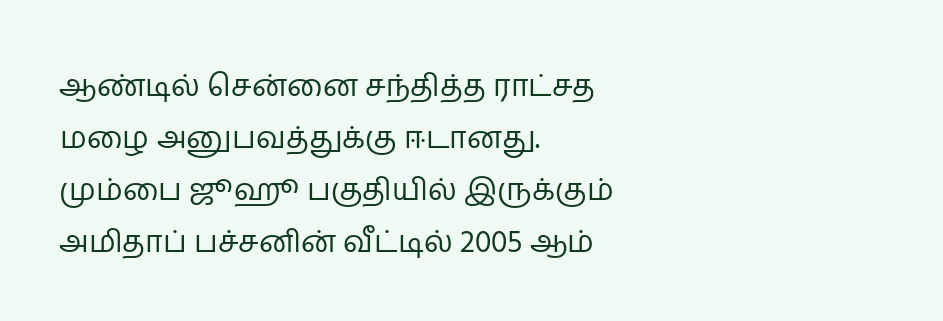ஆண்டில் சென்னை சந்தித்த ராட்சத மழை அனுபவத்துக்கு ஈடானது. மும்பை ஜூஹூ பகுதியில் இருக்கும் அமிதாப் பச்சனின் வீட்டில் 2005 ஆம்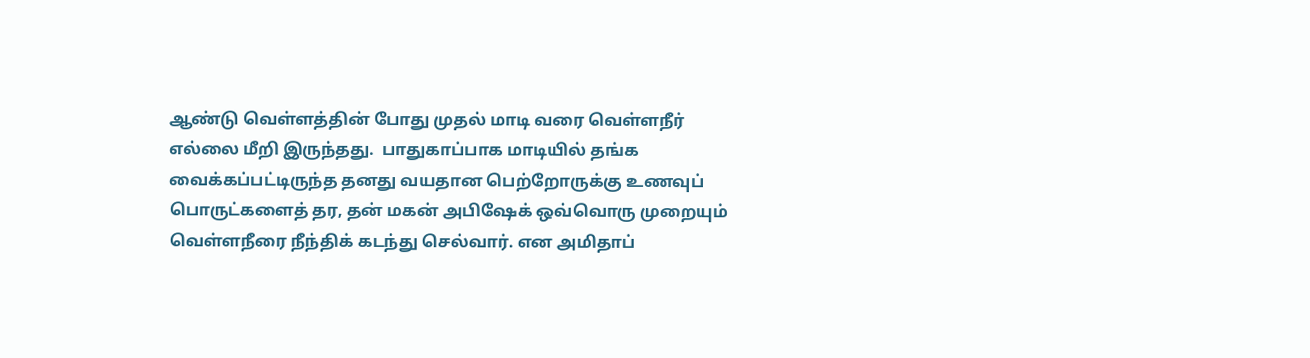ஆண்டு வெள்ளத்தின் போது முதல் மாடி வரை வெள்ளநீர் எல்லை மீறி இருந்தது.  பாதுகாப்பாக மாடியில் தங்க வைக்கப்பட்டிருந்த தனது வயதான பெற்றோருக்கு உணவுப் பொருட்களைத் தர, தன் மகன் அபிஷேக் ஒவ்வொரு முறையும் வெள்ளநீரை நீந்திக் கடந்து செல்வார். என அமிதாப்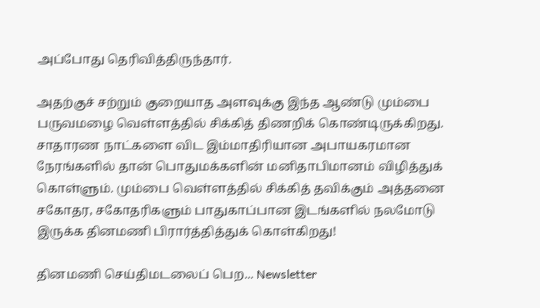அப்போது தெரிவித்திருந்தார்.

அதற்குச் சற்றும் குறையாத அளவுக்கு இந்த ஆண்டு மும்பை பருவமழை வெள்ளத்தில் சிக்கித் திணறிக் கொண்டிருக்கிறது. சாதாரண நாட்களை விட இம்மாதிரியான அபாயகரமான நேரங்களில் தான் பொதுமக்களின் மனிதாபிமானம் விழித்துக் கொள்ளும். மும்பை வெள்ளத்தில் சிக்கித் தவிக்கும் அத்தனை சகோதர, சகோதரிகளும் பாதுகாப்பான இடங்களில் நலமோடு இருக்க தினமணி பிரார்த்தித்துக் கொள்கிறது!

தினமணி செய்திமடலைப் பெற... Newsletter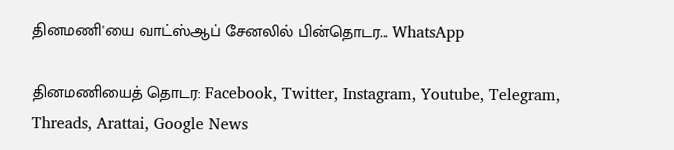தினமணி'யை வாட்ஸ்ஆப் சேனலில் பின்தொடர... WhatsApp

தினமணியைத் தொடர: Facebook, Twitter, Instagram, Youtube, Telegram, Threads, Arattai, Google News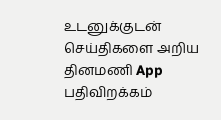உடனுக்குடன் செய்திகளை அறிய தினமணி App பதிவிறக்கம்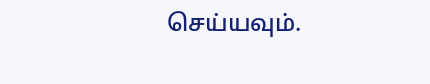செய்யவும்.